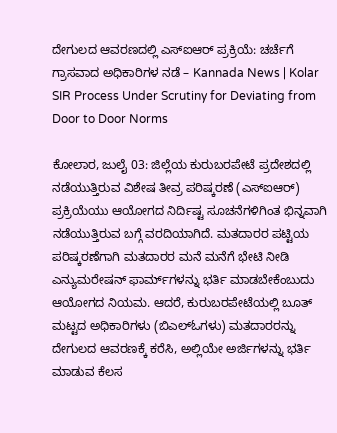ದೇಗುಲದ ಆವರಣದಲ್ಲಿ ಎಸ್ಐಆರ್ ಪ್ರಕ್ರಿಯೆ: ಚರ್ಚೆಗೆ ಗ್ರಾಸವಾದ ಅಧಿಕಾರಿಗಳ ನಡೆ – Kannada News | Kolar SIR Process Under Scrutiny for Deviating from Door to Door Norms

ಕೋಲಾರ, ಜುಲೈ 03: ಜಿಲ್ಲೆಯ ಕುರುಬರಪೇಟೆ ಪ್ರದೇಶದಲ್ಲಿ ನಡೆಯುತ್ತಿರುವ ವಿಶೇಷ ತೀವ್ರ ಪರಿಷ್ಕರಣೆ (ಎಸ್ಐಆರ್) ಪ್ರಕ್ರಿಯೆಯು ಆಯೋಗದ ನಿರ್ದಿಷ್ಟ ಸೂಚನೆಗಳಿಗಿಂತ ಭಿನ್ನವಾಗಿ ನಡೆಯುತ್ತಿರುವ ಬಗ್ಗೆ ವರದಿಯಾಗಿದೆ. ಮತದಾರರ ಪಟ್ಟಿಯ ಪರಿಷ್ಕರಣೆಗಾಗಿ ಮತದಾರರ ಮನೆ ಮನೆಗೆ ಭೇಟಿ ನೀಡಿ ಎನ್ಯುಮರೇಷನ್ ಫಾರ್ಮ್‌ಗಳನ್ನು ಭರ್ತಿ ಮಾಡಬೇಕೆಂಬುದು ಆಯೋಗದ ನಿಯಮ. ಆದರೆ, ಕುರುಬರಪೇಟೆಯಲ್ಲಿ ಬೂತ್ ಮಟ್ಟದ ಅಧಿಕಾರಿಗಳು (ಬಿಎಲ್ಓಗಳು) ಮತದಾರರನ್ನು ದೇಗುಲದ ಆವರಣಕ್ಕೆ ಕರೆಸಿ, ಅಲ್ಲಿಯೇ ಅರ್ಜಿಗಳನ್ನು ಭರ್ತಿ ಮಾಡುವ ಕೆಲಸ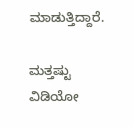ಮಾಡುತ್ತಿದ್ದಾರೆ.

ಮತ್ತಷ್ಟು ವಿಡಿಯೋ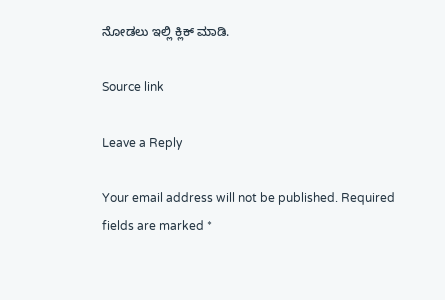ನೋಡಲು ಇಲ್ಲಿ ಕ್ಲಿಕ್ ಮಾಡಿ.

Source link

Leave a Reply

Your email address will not be published. Required fields are marked *